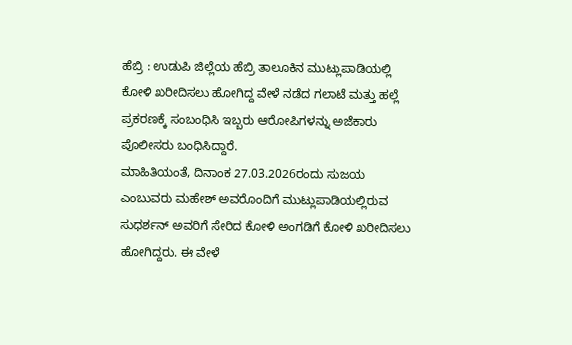ಹೆಬ್ರಿ : ಉಡುಪಿ ಜಿಲ್ಲೆಯ ಹೆಬ್ರಿ ತಾಲೂಕಿನ ಮುಟ್ಲುಪಾಡಿಯಲ್ಲಿ ಕೋಳಿ ಖರೀದಿಸಲು ಹೋಗಿದ್ದ ವೇಳೆ ನಡೆದ ಗಲಾಟೆ ಮತ್ತು ಹಲ್ಲೆ ಪ್ರಕರಣಕ್ಕೆ ಸಂಬಂಧಿಸಿ ಇಬ್ಬರು ಆರೋಪಿಗಳನ್ನು ಅಜೆಕಾರು ಪೊಲೀಸರು ಬಂಧಿಸಿದ್ದಾರೆ.
ಮಾಹಿತಿಯಂತೆ, ದಿನಾಂಕ 27.03.2026ರಂದು ಸುಜಯ ಎಂಬುವರು ಮಹೇಶ್ ಅವರೊಂದಿಗೆ ಮುಟ್ಲುಪಾಡಿಯಲ್ಲಿರುವ ಸುಧರ್ಶನ್ ಅವರಿಗೆ ಸೇರಿದ ಕೋಳಿ ಅಂಗಡಿಗೆ ಕೋಳಿ ಖರೀದಿಸಲು ಹೋಗಿದ್ದರು. ಈ ವೇಳೆ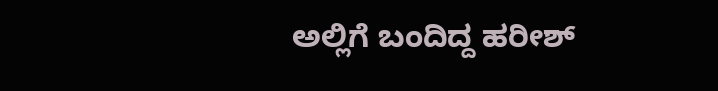ಅಲ್ಲಿಗೆ ಬಂದಿದ್ದ ಹರೀಶ್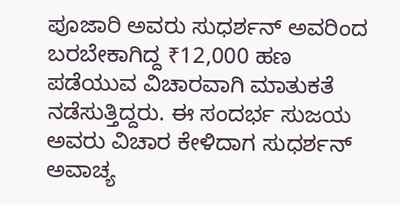ಪೂಜಾರಿ ಅವರು ಸುಧರ್ಶನ್ ಅವರಿಂದ ಬರಬೇಕಾಗಿದ್ದ ₹12,000 ಹಣ ಪಡೆಯುವ ವಿಚಾರವಾಗಿ ಮಾತುಕತೆ ನಡೆಸುತ್ತಿದ್ದರು. ಈ ಸಂದರ್ಭ ಸುಜಯ ಅವರು ವಿಚಾರ ಕೇಳಿದಾಗ ಸುಧರ್ಶನ್ ಅವಾಚ್ಯ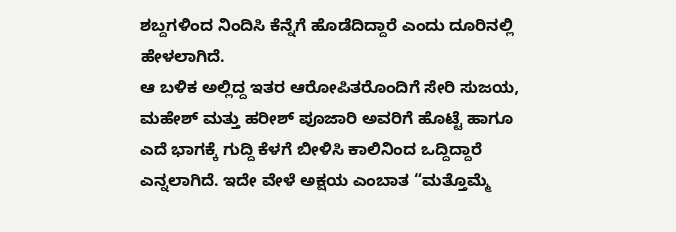ಶಬ್ದಗಳಿಂದ ನಿಂದಿಸಿ ಕೆನ್ನೆಗೆ ಹೊಡೆದಿದ್ದಾರೆ ಎಂದು ದೂರಿನಲ್ಲಿ ಹೇಳಲಾಗಿದೆ.
ಆ ಬಳಿಕ ಅಲ್ಲಿದ್ದ ಇತರ ಆರೋಪಿತರೊಂದಿಗೆ ಸೇರಿ ಸುಜಯ, ಮಹೇಶ್ ಮತ್ತು ಹರೀಶ್ ಪೂಜಾರಿ ಅವರಿಗೆ ಹೊಟ್ಟೆ ಹಾಗೂ ಎದೆ ಭಾಗಕ್ಕೆ ಗುದ್ದಿ ಕೆಳಗೆ ಬೀಳಿಸಿ ಕಾಲಿನಿಂದ ಒದ್ದಿದ್ದಾರೆ ಎನ್ನಲಾಗಿದೆ. ಇದೇ ವೇಳೆ ಅಕ್ಷಯ ಎಂಬಾತ “ಮತ್ತೊಮ್ಮೆ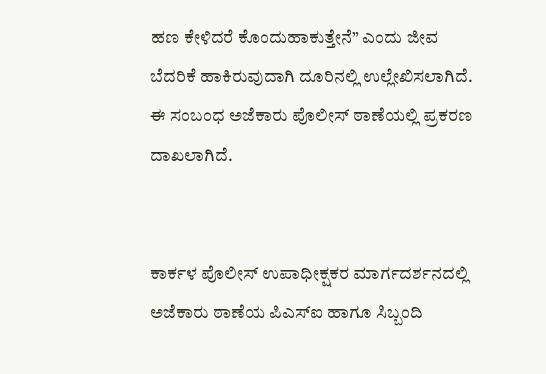ಹಣ ಕೇಳಿದರೆ ಕೊಂದುಹಾಕುತ್ತೇನೆ” ಎಂದು ಜೀವ ಬೆದರಿಕೆ ಹಾಕಿರುವುದಾಗಿ ದೂರಿನಲ್ಲಿ ಉಲ್ಲೇಖಿಸಲಾಗಿದೆ.
ಈ ಸಂಬಂಧ ಅಜೆಕಾರು ಪೊಲೀಸ್ ಠಾಣೆಯಲ್ಲಿ ಪ್ರಕರಣ ದಾಖಲಾಗಿದೆ.


ಕಾರ್ಕಳ ಪೊಲೀಸ್ ಉಪಾಧೀಕ್ಷಕರ ಮಾರ್ಗದರ್ಶನದಲ್ಲಿ ಅಜೆಕಾರು ಠಾಣೆಯ ಪಿಎಸ್ಐ ಹಾಗೂ ಸಿಬ್ಬಂದಿ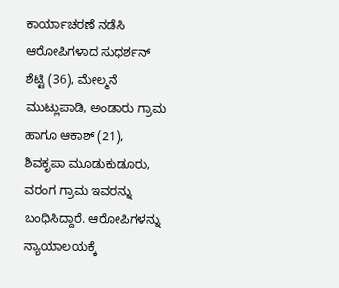ಕಾರ್ಯಾಚರಣೆ ನಡೆಸಿ ಆರೋಪಿಗಳಾದ ಸುಧರ್ಶನ್ ಶೆಟ್ಟಿ (36), ಮೇಲ್ಮನೆ ಮುಟ್ಲುಪಾಡಿ, ಅಂಡಾರು ಗ್ರಾಮ ಹಾಗೂ ಆಕಾಶ್ (21), ಶಿವಕೃಪಾ ಮೂಡುಕುಡೂರು, ವರಂಗ ಗ್ರಾಮ ಇವರನ್ನು ಬಂಧಿಸಿದ್ದಾರೆ. ಆರೋಪಿಗಳನ್ನು ನ್ಯಾಯಾಲಯಕ್ಕೆ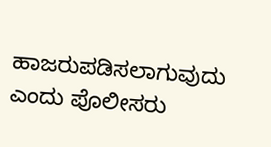ಹಾಜರುಪಡಿಸಲಾಗುವುದು ಎಂದು ಪೊಲೀಸರು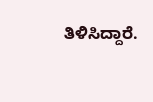ತಿಳಿಸಿದ್ದಾರೆ.